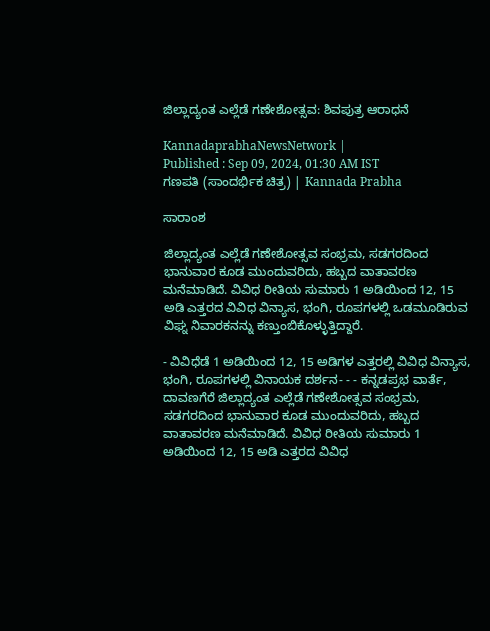ಜಿಲ್ಲಾದ್ಯಂತ ಎಲ್ಲೆಡೆ ಗಣೇಶೋತ್ಸವ: ಶಿವಪುತ್ರ ಆರಾಧನೆ

KannadaprabhaNewsNetwork |
Published : Sep 09, 2024, 01:30 AM IST
ಗಣಪತಿ (ಸಾಂದರ್ಭಿಕ ಚಿತ್ರ) | Kannada Prabha

ಸಾರಾಂಶ

ಜಿಲ್ಲಾದ್ಯಂತ ಎಲ್ಲೆಡೆ ಗಣೇಶೋತ್ಸವ ಸಂಭ್ರಮ, ಸಡಗರದಿಂದ ಭಾನುವಾರ ಕೂಡ ಮುಂದುವರಿದು, ಹಬ್ಬದ ವಾತಾವರಣ ಮನೆಮಾಡಿದೆ. ವಿವಿಧ ರೀತಿಯ ಸುಮಾರು 1 ಅಡಿಯಿಂದ 12, 15 ಅಡಿ ಎತ್ತರದ ವಿವಿಧ ವಿನ್ಯಾಸ, ಭಂಗಿ, ರೂಪಗಳಲ್ಲಿ ಒಡಮೂಡಿರುವ ವಿಘ್ನ ನಿವಾರಕನನ್ನು ಕಣ್ತುಂಬಿಕೊಳ್ಳುತ್ತಿದ್ದಾರೆ.

- ವಿವಿಧೆಡೆ 1 ಅಡಿಯಿಂದ 12, 15 ಅಡಿಗಳ ಎತ್ತರಲ್ಲಿ ವಿವಿಧ ವಿನ್ಯಾಸ, ಭಂಗಿ, ರೂಪಗಳಲ್ಲಿ ವಿನಾಯಕ ದರ್ಶನ- - - ಕನ್ನಡಪ್ರಭ ವಾರ್ತೆ, ದಾವಣಗೆರೆ ಜಿಲ್ಲಾದ್ಯಂತ ಎಲ್ಲೆಡೆ ಗಣೇಶೋತ್ಸವ ಸಂಭ್ರಮ, ಸಡಗರದಿಂದ ಭಾನುವಾರ ಕೂಡ ಮುಂದುವರಿದು, ಹಬ್ಬದ ವಾತಾವರಣ ಮನೆಮಾಡಿದೆ. ವಿವಿಧ ರೀತಿಯ ಸುಮಾರು 1 ಅಡಿಯಿಂದ 12, 15 ಅಡಿ ಎತ್ತರದ ವಿವಿಧ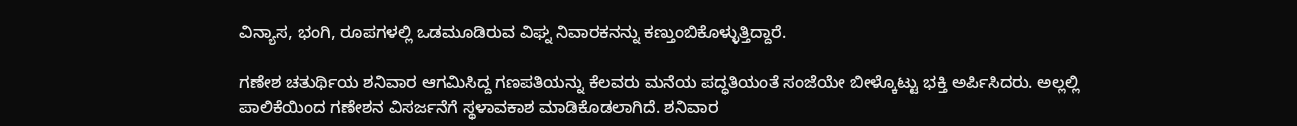ವಿನ್ಯಾಸ, ಭಂಗಿ, ರೂಪಗಳಲ್ಲಿ ಒಡಮೂಡಿರುವ ವಿಘ್ನ ನಿವಾರಕನನ್ನು ಕಣ್ತುಂಬಿಕೊಳ್ಳುತ್ತಿದ್ದಾರೆ.

ಗಣೇಶ ಚತುರ್ಥಿಯ ಶನಿವಾರ ಆಗಮಿಸಿದ್ದ ಗಣಪತಿಯನ್ನು ಕೆಲವರು ಮನೆಯ ಪದ್ಧತಿಯಂತೆ ಸಂಜೆಯೇ ಬೀಳ್ಕೊಟ್ಟು ಭಕ್ತಿ ಅರ್ಪಿಸಿದರು. ಅಲ್ಲಲ್ಲಿ ಪಾಲಿಕೆಯಿಂದ ಗಣೇಶನ ವಿಸರ್ಜನೆಗೆ ಸ್ಥಳಾವಕಾಶ ಮಾಡಿಕೊಡಲಾಗಿದೆ. ಶನಿವಾರ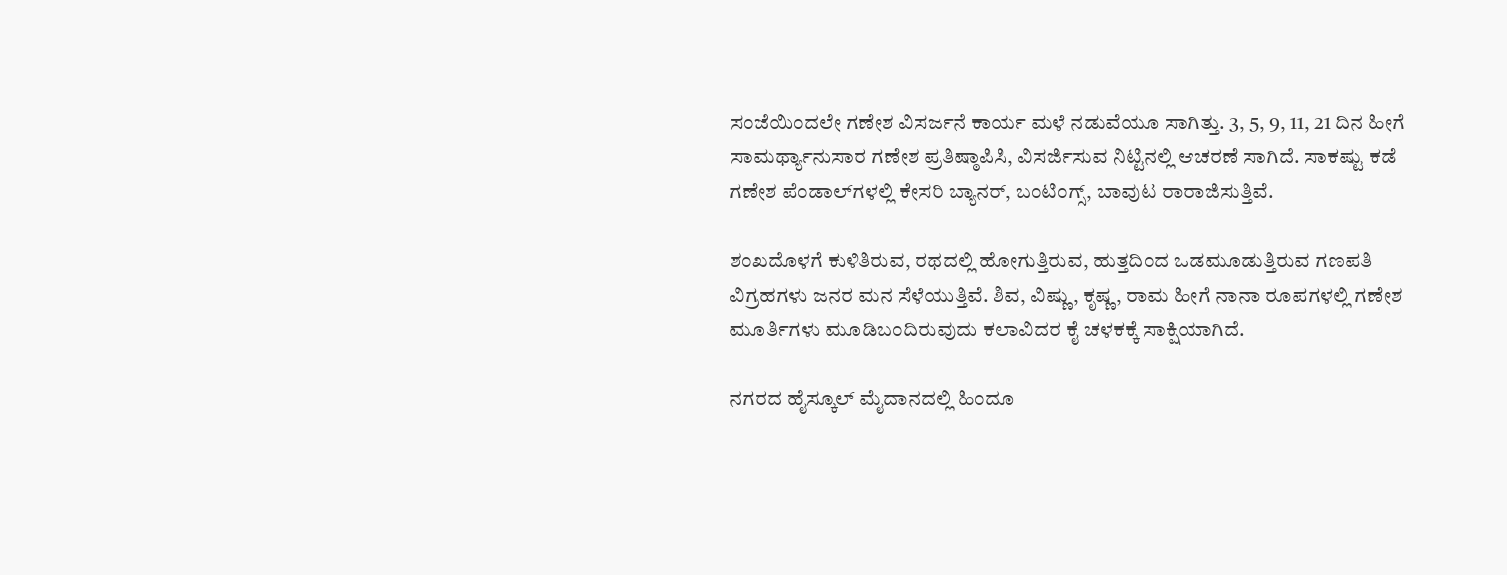ಸಂಜೆಯಿಂದಲೇ ಗಣೇಶ ವಿಸರ್ಜನೆ ಕಾರ್ಯ ಮಳೆ ನಡುವೆಯೂ ಸಾಗಿತ್ತು. 3, 5, 9, 11, 21 ದಿನ ಹೀಗೆ ಸಾಮರ್ಥ್ಯಾನುಸಾರ ಗಣೇಶ ಪ್ರತಿಷ್ಠಾಪಿಸಿ, ವಿಸರ್ಜಿಸುವ ನಿಟ್ಟಿನಲ್ಲಿ ಆಚರಣೆ ಸಾಗಿದೆ. ಸಾಕಷ್ಟು ಕಡೆ ಗಣೇಶ ಪೆಂಡಾಲ್‌ಗಳಲ್ಲಿ ಕೇಸರಿ ಬ್ಯಾನರ್, ಬಂಟಿಂಗ್ಸ್, ಬಾವುಟ ರಾರಾಜಿಸುತ್ತಿವೆ.

ಶಂಖದೊಳಗೆ ಕುಳಿತಿರುವ, ರಥದಲ್ಲಿ ಹೋಗುತ್ತಿರುವ, ಹುತ್ತದಿಂದ ಒಡಮೂಡುತ್ತಿರುವ ಗಣಪತಿ ವಿಗ್ರಹಗಳು ಜನರ ಮನ ಸೆಳೆಯುತ್ತಿವೆ. ಶಿವ, ವಿಷ್ಣು, ಕೃಷ್ಣ, ರಾಮ ಹೀಗೆ ನಾನಾ ರೂಪಗಳಲ್ಲಿ ಗಣೇಶ ಮೂರ್ತಿಗಳು ಮೂಡಿಬಂದಿರುವುದು ಕಲಾವಿದರ ಕೈ ಚಳಕಕ್ಕೆ ಸಾಕ್ಷಿಯಾಗಿದೆ.

ನಗರದ ಹೈಸ್ಕೂಲ್ ಮೈದಾನದಲ್ಲಿ ಹಿಂದೂ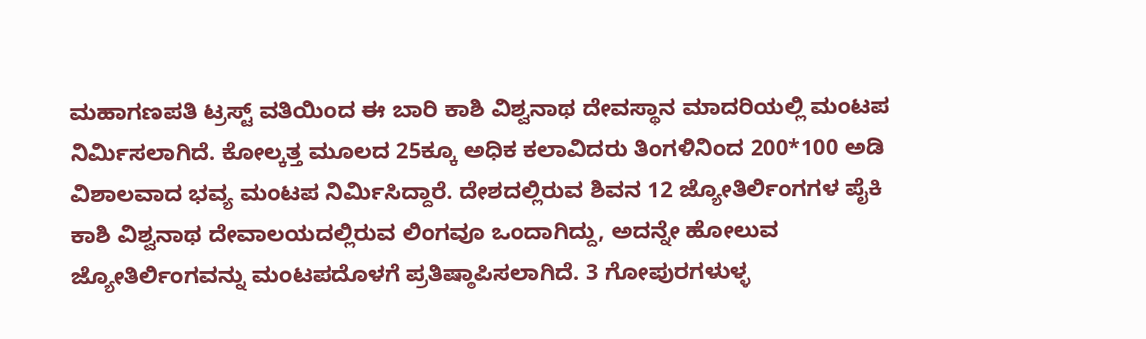ಮಹಾಗಣಪತಿ ಟ್ರಸ್ಟ್ ವತಿಯಿಂದ ಈ ಬಾರಿ ಕಾಶಿ ವಿಶ್ವನಾಥ ದೇವಸ್ಥಾನ ಮಾದರಿಯಲ್ಲಿ ಮಂಟಪ ನಿರ್ಮಿಸಲಾಗಿದೆ. ಕೋಲ್ಕತ್ತ ಮೂಲದ 25ಕ್ಕೂ ಅಧಿಕ ಕಲಾವಿದರು ತಿಂಗಳಿನಿಂದ 200*100 ಅಡಿ ವಿಶಾಲವಾದ ಭವ್ಯ ಮಂಟಪ ನಿರ್ಮಿಸಿದ್ದಾರೆ. ದೇಶದಲ್ಲಿರುವ ಶಿವನ 12 ಜ್ಯೋತಿರ್ಲಿಂಗಗಳ ಪೈಕಿ ಕಾಶಿ ವಿಶ್ವನಾಥ ದೇವಾಲಯದಲ್ಲಿರುವ ಲಿಂಗವೂ ಒಂದಾಗಿದ್ದು, ಅದನ್ನೇ ಹೋಲುವ ಜ್ಯೋತಿರ್ಲಿಂಗವನ್ನು ಮಂಟಪದೊಳಗೆ ಪ್ರತಿಷ್ಠಾಪಿಸಲಾಗಿದೆ. 3 ಗೋಪುರಗಳುಳ್ಳ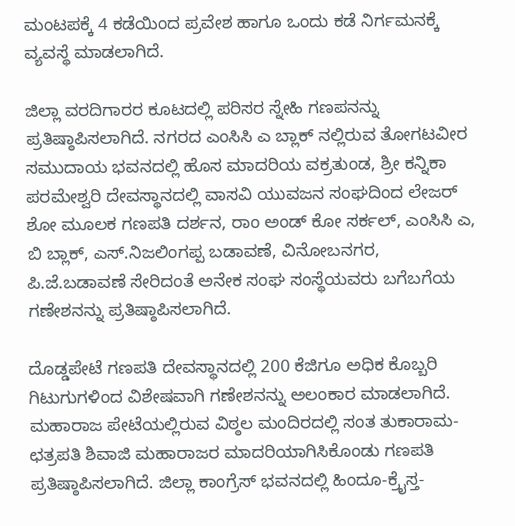ಮಂಟಪಕ್ಕೆ 4 ಕಡೆಯಿಂದ ಪ್ರವೇಶ ಹಾಗೂ ಒಂದು ಕಡೆ ನಿರ್ಗಮನಕ್ಕೆ ವ್ಯವಸ್ಥೆ ಮಾಡಲಾಗಿದೆ.

ಜಿಲ್ಲಾ ವರದಿಗಾರರ ಕೂಟದಲ್ಲಿ ಪರಿಸರ ಸ್ನೇಹಿ ಗಣಪನನ್ನು ಪ್ರತಿಷ್ಠಾಪಿಸಲಾಗಿದೆ. ನಗರದ ಎಂಸಿಸಿ ಎ ಬ್ಲಾಕ್ ನಲ್ಲಿರುವ ತೋಗಟವೀರ ಸಮುದಾಯ ಭವನದಲ್ಲಿ ಹೊಸ ಮಾದರಿಯ ವಕ್ರತುಂಡ, ಶ್ರೀ ಕನ್ನಿಕಾ ಪರಮೇಶ್ವರಿ ದೇವಸ್ಥಾನದಲ್ಲಿ ವಾಸವಿ ಯುವಜನ ಸಂಘದಿಂದ ಲೇಜರ್ ಶೋ ಮೂಲಕ ಗಣಪತಿ ದರ್ಶನ, ರಾಂ ಅಂಡ್ ಕೋ ಸರ್ಕಲ್, ಎಂಸಿಸಿ ಎ, ಬಿ ಬ್ಲಾಕ್, ಎಸ್.ನಿಜಲಿಂಗಪ್ಪ ಬಡಾವಣೆ, ವಿನೋಬನಗರ, ಪಿ.ಜೆ.ಬಡಾವಣೆ ಸೇರಿದಂತೆ ಅನೇಕ ಸಂಘ ಸಂಸ್ಥೆಯವರು ಬಗೆಬಗೆಯ ಗಣೇಶನನ್ನು ಪ್ರತಿಷ್ಠಾಪಿಸಲಾಗಿದೆ.

ದೊಡ್ಡಪೇಟೆ ಗಣಪತಿ ದೇವಸ್ಥಾನದಲ್ಲಿ 200 ಕೆಜಿಗೂ ಅಧಿಕ ಕೊಬ್ಬರಿ ಗಿಟುಗುಗಳಿಂದ ವಿಶೇಷವಾಗಿ ಗಣೇಶನನ್ನು ಅಲಂಕಾರ ಮಾಡಲಾಗಿದೆ. ಮಹಾರಾಜ ಪೇಟೆಯಲ್ಲಿರುವ ವಿಠ್ಠಲ ಮಂದಿರದಲ್ಲಿ ಸಂತ ತುಕಾರಾಮ- ಛತ್ರಪತಿ ಶಿವಾಜಿ ಮಹಾರಾಜರ ಮಾದರಿಯಾಗಿಸಿಕೊಂಡು ಗಣಪತಿ ಪ್ರತಿಷ್ಠಾಪಿಸಲಾಗಿದೆ. ಜಿಲ್ಲಾ ಕಾಂಗ್ರೆಸ್ ಭವನದಲ್ಲಿ ಹಿಂದೂ-ಕ್ರೈಸ್ತ-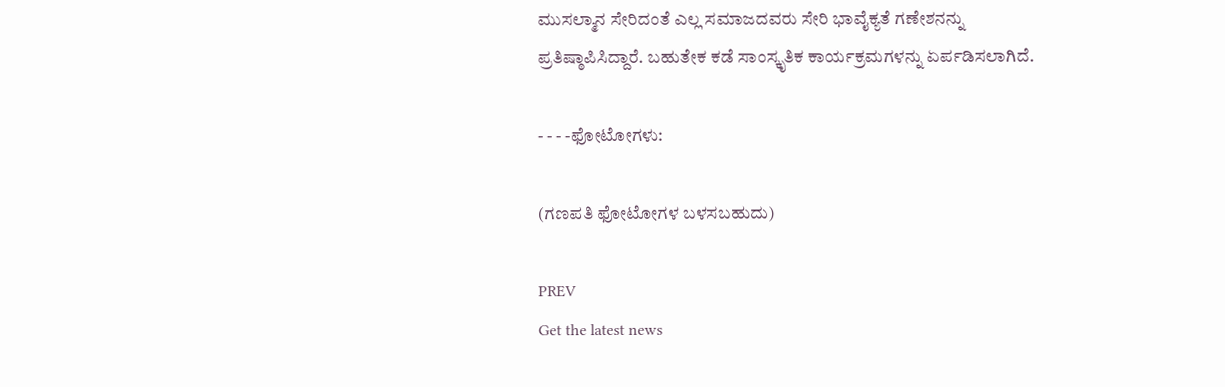ಮುಸಲ್ಮಾನ ಸೇರಿದಂತೆ ಎಲ್ಲ ಸಮಾಜದವರು ಸೇರಿ ಭಾವೈಕ್ಯತೆ ಗಣೇಶನನ್ನು ಪ್ರತಿಷ್ಠಾಪಿಸಿದ್ದಾರೆ. ಬಹುತೇಕ ಕಡೆ ಸಾಂಸ್ಕೃತಿಕ ಕಾರ್ಯಕ್ರಮಗಳನ್ನು ಏರ್ಪಡಿಸಲಾಗಿದೆ.

- - - -ಫೋಟೋಗಳು:

(ಗಣಪತಿ ಫೋಟೋಗಳ ಬಳಸಬಹುದು)

PREV
Get the latest news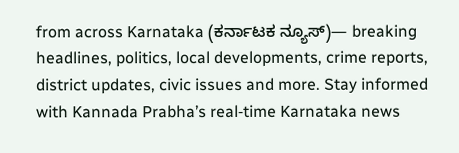from across Karnataka (ಕರ್ನಾಟಕ ನ್ಯೂಸ್)— breaking headlines, politics, local developments, crime reports, district updates, civic issues and more. Stay informed with Kannada Prabha’s real‑time Karnataka news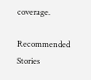coverage.

Recommended Stories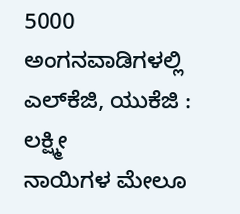5000 ಅಂಗನವಾಡಿಗಳಲ್ಲಿ ಎಲ್‌ಕೆಜಿ, ಯುಕೆಜಿ : ಲಕ್ಷ್ಮೀ
ನಾಯಿಗಳ ಮೇಲೂ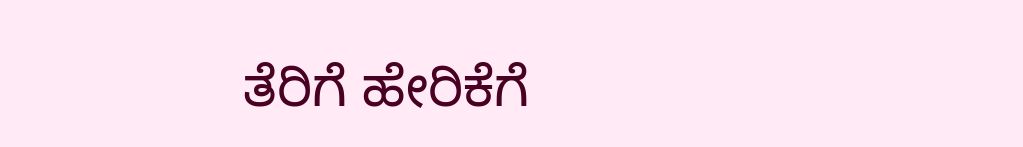ತೆರಿಗೆ ಹೇರಿಕೆಗೆ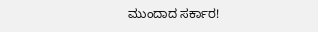ಮುಂದಾದ ಸರ್ಕಾರ!